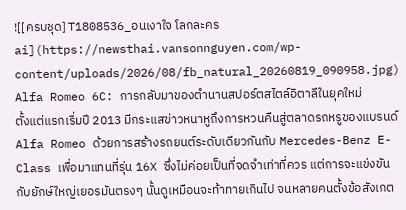![[ครบชุด] T1808536_อนเงาใจ โลกละครai](https://newsthai.vansonnguyen.com/wp-content/uploads/2026/08/fb_natural_20260819_090958.jpg)
Alfa Romeo 6C: การกลับมาของตํานานสปอร์ตสไตล์อิตาลีในยุคใหม่
ตั้งแต่แรกเริ่มปี 2013 มีกระแสข่าวหนาหูถึงการหวนคืนสู่ตลาดรถหรูของแบรนด์ Alfa Romeo ด้วยการสร้างรถยนต์ระดับเดียวกันกับ Mercedes-Benz E-Class เพื่อมาแทนที่รุ่น 16X ซึ่งไม่ค่อยเป็นที่จดจำเท่าที่ควร แต่การจะแข่งขันกับยักษ์ใหญ่เยอรมันตรงๆ นั้นดูเหมือนจะท้าทายเกินไป จนหลายคนตั้งข้อสังเกต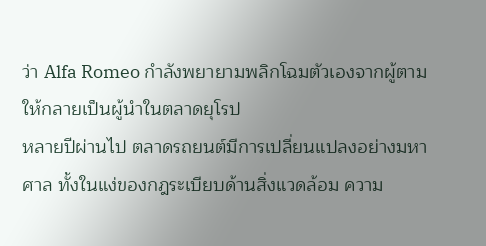ว่า Alfa Romeo กำลังพยายามพลิกโฉมตัวเองจากผู้ตามให้กลายเป็นผู้นำในตลาดยุโรป
หลายปีผ่านไป ตลาดรถยนต์มีการเปลี่ยนแปลงอย่างมหาศาล ทั้งในแง่ของกฎระเบียบด้านสิ่งแวดล้อม ความ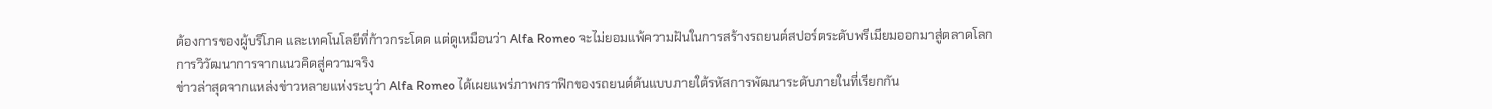ต้องการของผู้บริโภค และเทคโนโลยีที่ก้าวกระโดด แต่ดูเหมือนว่า Alfa Romeo จะไม่ยอมแพ้ความฝันในการสร้างรถยนต์สปอร์ตระดับพรีเมียมออกมาสู่ตลาดโลก
การวิวัฒนาการจากแนวคิดสู่ความจริง
ข่าวล่าสุดจากแหล่งข่าวหลายแห่งระบุว่า Alfa Romeo ได้เผยแพร่ภาพกราฟิกของรถยนต์ต้นแบบภายใต้รหัสการพัฒนาระดับภายในที่เรียกกัน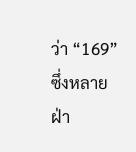ว่า “169” ซึ่งหลายฝ่า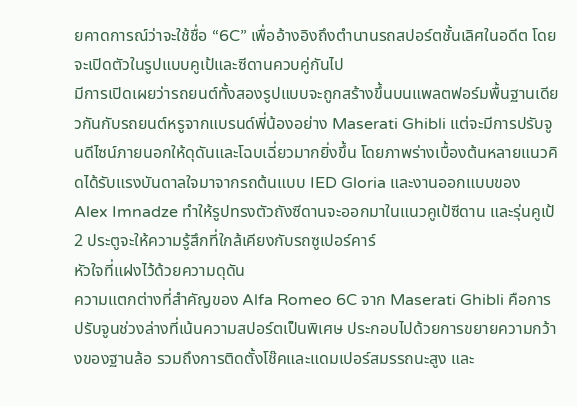ยคาดการณ์ว่าจะใช้ชื่อ “6C” เพื่ออ้างอิงถึงตำนานรถสปอร์ตชั้นเลิศในอดีต โดยจะเปิดตัวในรูปแบบคูเป้และซีดานควบคู่กันไป
มีการเปิดเผยว่ารถยนต์ทั้งสองรูปแบบจะถูกสร้างขึ้นบนแพลตฟอร์มพื้นฐานเดียวกันกับรถยนต์หรูจากแบรนด์พี่น้องอย่าง Maserati Ghibli แต่จะมีการปรับจูนดีไซน์ภายนอกให้ดุดันและโฉบเฉี่ยวมากยิ่งขึ้น โดยภาพร่างเบื้องต้นหลายแนวคิดได้รับแรงบันดาลใจมาจากรถต้นแบบ IED Gloria และงานออกแบบของ Alex Imnadze ทำให้รูปทรงตัวถังซีดานจะออกมาในแนวคูเป้ซีดาน และรุ่นคูเป้ 2 ประตูจะให้ความรู้สึกที่ใกล้เคียงกับรถซูเปอร์คาร์
หัวใจที่แฝงไว้ด้วยความดุดัน
ความแตกต่างที่สำคัญของ Alfa Romeo 6C จาก Maserati Ghibli คือการปรับจูนช่วงล่างที่เน้นความสปอร์ตเป็นพิเศษ ประกอบไปด้วยการขยายความกว้างของฐานล้อ รวมถึงการติดตั้งโช๊คและแดมเปอร์สมรรถนะสูง และ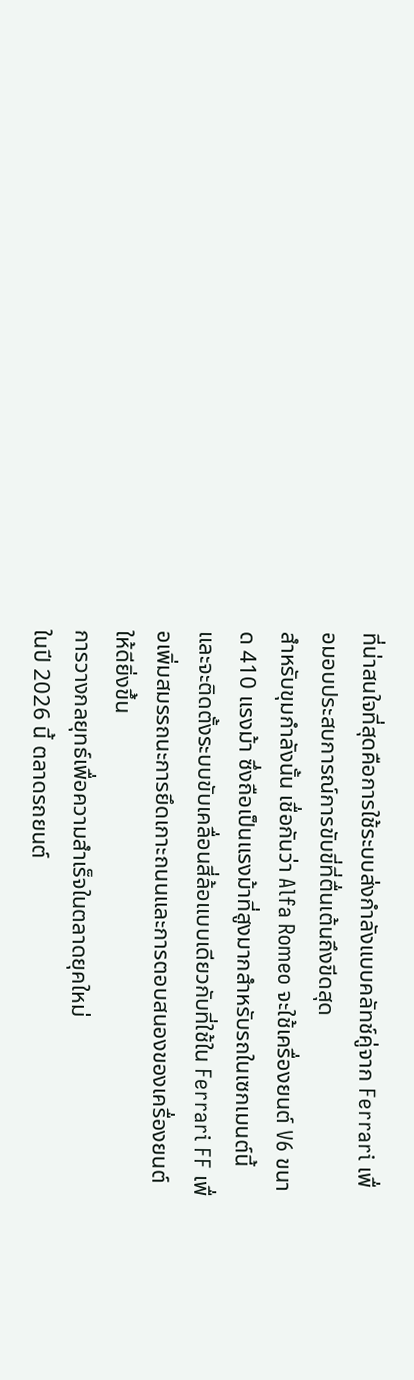ที่น่าสนใจที่สุดคือการใช้ระบบส่งกำลังแบบคลัทช์คู่จาก Ferrari เพื่อมอบประสบการณ์การขับขี่ที่ตื่นเต้นถึงขีดสุด
สำหรับขุมกำลังนั้น เชื่อกันว่า Alfa Romeo จะใช้เครื่องยนต์ V6 ขนาด 410 แรงม้า ซึ่งถือเป็นแรงม้าที่สูงมากสำหรับรถในเซกเมนต์นี้ และจะติดตั้งระบบขับเคลื่อนสี่ล้อแบบเดียวกับที่ใช้ใน Ferrari FF เพื่อเพิ่มสมรรถนะการยึดเกาะถนนและการตอบสนองของเครื่องยนต์ให้ดียิ่งขึ้น
การวางกลยุทธ์เพื่อความสำเร็จในตลาดยุคใหม่
ในปี 2026 นี้ ตลาดรถยนต์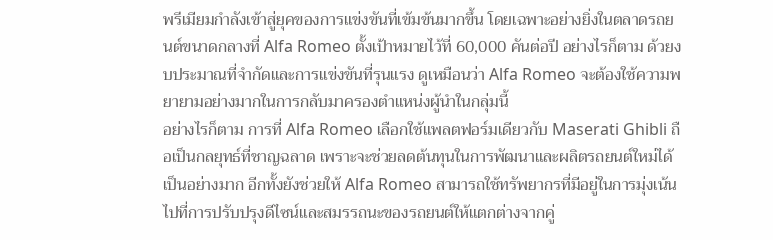พรีเมียมกำลังเข้าสู่ยุคของการแข่งขันที่เข้มข้นมากขึ้น โดยเฉพาะอย่างยิ่งในตลาดรถยนต์ขนาดกลางที่ Alfa Romeo ตั้งเป้าหมายไว้ที่ 60,000 คันต่อปี อย่างไรก็ตาม ด้วยงบประมาณที่จำกัดและการแข่งขันที่รุนแรง ดูเหมือนว่า Alfa Romeo จะต้องใช้ความพยายามอย่างมากในการกลับมาครองตำแหน่งผู้นำในกลุ่มนี้
อย่างไรก็ตาม การที่ Alfa Romeo เลือกใช้แพลตฟอร์มเดียวกับ Maserati Ghibli ถือเป็นกลยุทธ์ที่ชาญฉลาด เพราะจะช่วยลดต้นทุนในการพัฒนาและผลิตรถยนต์ใหม่ได้เป็นอย่างมาก อีกทั้งยังช่วยให้ Alfa Romeo สามารถใช้ทรัพยากรที่มีอยู่ในการมุ่งเน้นไปที่การปรับปรุงดีไซน์และสมรรถนะของรถยนต์ให้แตกต่างจากคู่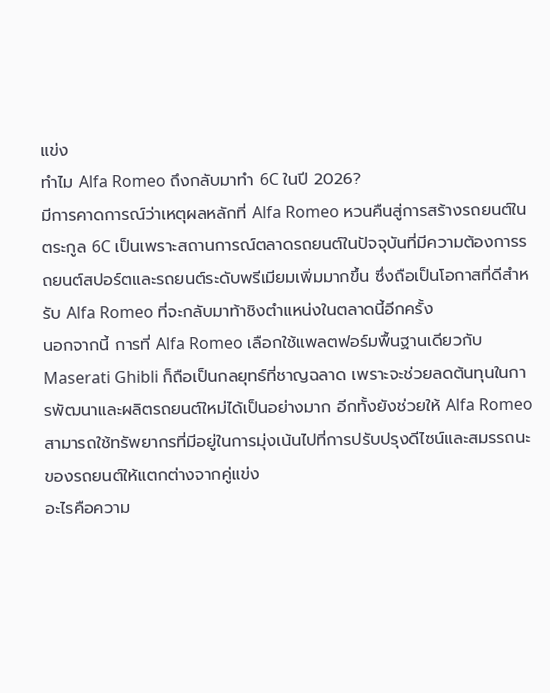แข่ง
ทำไม Alfa Romeo ถึงกลับมาทำ 6C ในปี 2026?
มีการคาดการณ์ว่าเหตุผลหลักที่ Alfa Romeo หวนคืนสู่การสร้างรถยนต์ในตระกูล 6C เป็นเพราะสถานการณ์ตลาดรถยนต์ในปัจจุบันที่มีความต้องการรถยนต์สปอร์ตและรถยนต์ระดับพรีเมียมเพิ่มมากขึ้น ซึ่งถือเป็นโอกาสที่ดีสำหรับ Alfa Romeo ที่จะกลับมาท้าชิงตำแหน่งในตลาดนี้อีกครั้ง
นอกจากนี้ การที่ Alfa Romeo เลือกใช้แพลตฟอร์มพื้นฐานเดียวกับ Maserati Ghibli ก็ถือเป็นกลยุทธ์ที่ชาญฉลาด เพราะจะช่วยลดต้นทุนในการพัฒนาและผลิตรถยนต์ใหม่ได้เป็นอย่างมาก อีกทั้งยังช่วยให้ Alfa Romeo สามารถใช้ทรัพยากรที่มีอยู่ในการมุ่งเน้นไปที่การปรับปรุงดีไซน์และสมรรถนะของรถยนต์ให้แตกต่างจากคู่แข่ง
อะไรคือความ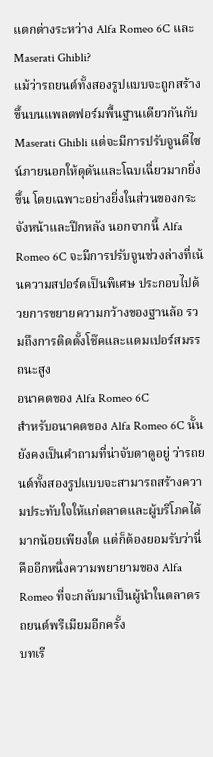แตกต่างระหว่าง Alfa Romeo 6C และ Maserati Ghibli?
แม้ว่ารถยนต์ทั้งสองรูปแบบจะถูกสร้างขึ้นบนแพลตฟอร์มพื้นฐานเดียวกันกับ Maserati Ghibli แต่จะมีการปรับจูนดีไซน์ภายนอกให้ดุดันและโฉบเฉี่ยวมากยิ่งขึ้น โดยเฉพาะอย่างยิ่งในส่วนของกระจังหน้าและปีกหลัง นอกจากนี้ Alfa Romeo 6C จะมีการปรับจูนช่วงล่างที่เน้นความสปอร์ตเป็นพิเศษ ประกอบไปด้วยการขยายความกว้างของฐานล้อ รวมถึงการติดตั้งโช๊คและแดมเปอร์สมรรถนะสูง
อนาคตของ Alfa Romeo 6C
สำหรับอนาคตของ Alfa Romeo 6C นั้นยังคงเป็นคำถามที่น่าจับตาดูอยู่ ว่ารถยนต์ทั้งสองรูปแบบจะสามารถสร้างความประทับใจให้แก่ตลาดและผู้บริโภคได้มากน้อยเพียงใด แต่ก็ต้องยอมรับว่านี่คืออีกหนึ่งความพยายามของ Alfa Romeo ที่จะกลับมาเป็นผู้นำในตลาดรถยนต์พรีเมียมอีกครั้ง
บทเรี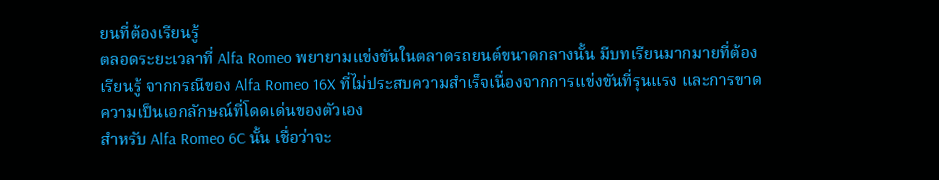ยนที่ต้องเรียนรู้
ตลอดระยะเวลาที่ Alfa Romeo พยายามแข่งขันในตลาดรถยนต์ขนาดกลางนั้น มีบทเรียนมากมายที่ต้องเรียนรู้ จากกรณีของ Alfa Romeo 16X ที่ไม่ประสบความสำเร็จเนื่องจากการแข่งขันที่รุนแรง และการขาดความเป็นเอกลักษณ์ที่โดดเด่นของตัวเอง
สำหรับ Alfa Romeo 6C นั้น เชื่อว่าจะ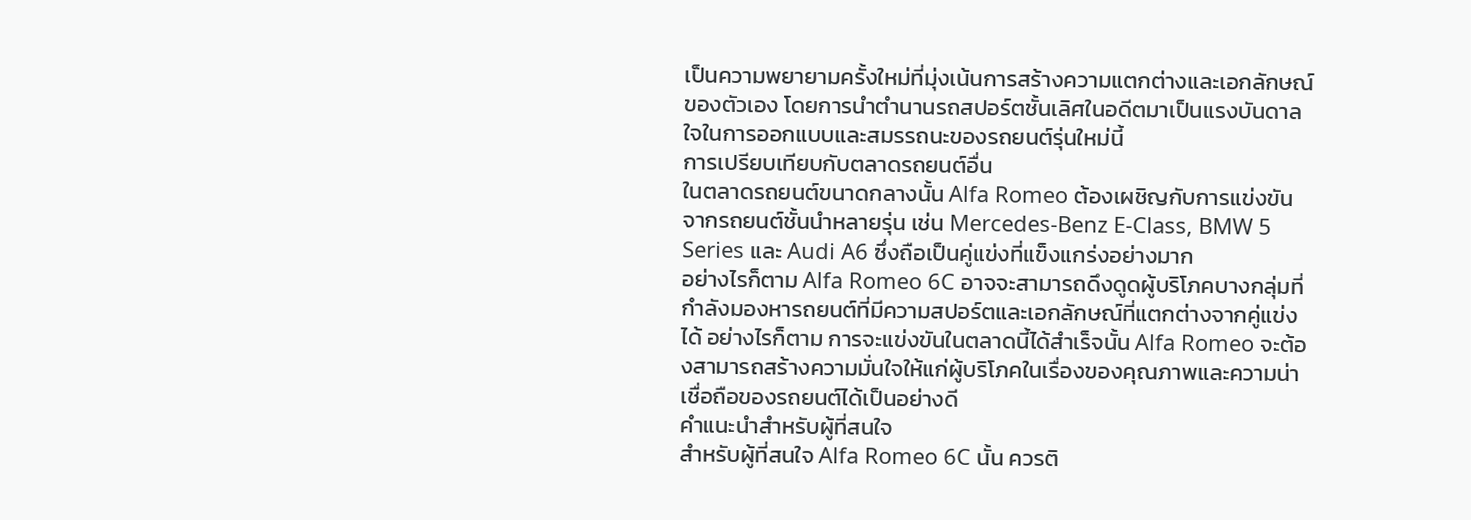เป็นความพยายามครั้งใหม่ที่มุ่งเน้นการสร้างความแตกต่างและเอกลักษณ์ของตัวเอง โดยการนำตำนานรถสปอร์ตชั้นเลิศในอดีตมาเป็นแรงบันดาลใจในการออกแบบและสมรรถนะของรถยนต์รุ่นใหม่นี้
การเปรียบเทียบกับตลาดรถยนต์อื่น
ในตลาดรถยนต์ขนาดกลางนั้น Alfa Romeo ต้องเผชิญกับการแข่งขันจากรถยนต์ชั้นนำหลายรุ่น เช่น Mercedes-Benz E-Class, BMW 5 Series และ Audi A6 ซึ่งถือเป็นคู่แข่งที่แข็งแกร่งอย่างมาก
อย่างไรก็ตาม Alfa Romeo 6C อาจจะสามารถดึงดูดผู้บริโภคบางกลุ่มที่กำลังมองหารถยนต์ที่มีความสปอร์ตและเอกลักษณ์ที่แตกต่างจากคู่แข่งได้ อย่างไรก็ตาม การจะแข่งขันในตลาดนี้ได้สำเร็จนั้น Alfa Romeo จะต้องสามารถสร้างความมั่นใจให้แก่ผู้บริโภคในเรื่องของคุณภาพและความน่าเชื่อถือของรถยนต์ได้เป็นอย่างดี
คำแนะนำสำหรับผู้ที่สนใจ
สำหรับผู้ที่สนใจ Alfa Romeo 6C นั้น ควรติ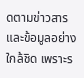ดตามข่าวสารและข้อมูลอย่างใกล้ชิด เพราะร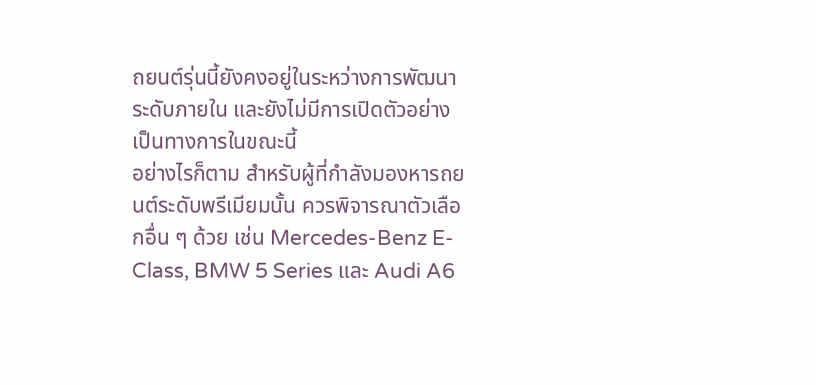ถยนต์รุ่นนี้ยังคงอยู่ในระหว่างการพัฒนาระดับภายใน และยังไม่มีการเปิดตัวอย่างเป็นทางการในขณะนี้
อย่างไรก็ตาม สำหรับผู้ที่กำลังมองหารถยนต์ระดับพรีเมียมนั้น ควรพิจารณาตัวเลือกอื่น ๆ ด้วย เช่น Mercedes-Benz E-Class, BMW 5 Series และ Audi A6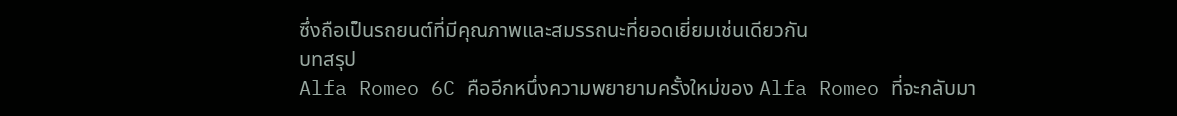ซึ่งถือเป็นรถยนต์ที่มีคุณภาพและสมรรถนะที่ยอดเยี่ยมเช่นเดียวกัน
บทสรุป
Alfa Romeo 6C คืออีกหนึ่งความพยายามครั้งใหม่ของ Alfa Romeo ที่จะกลับมา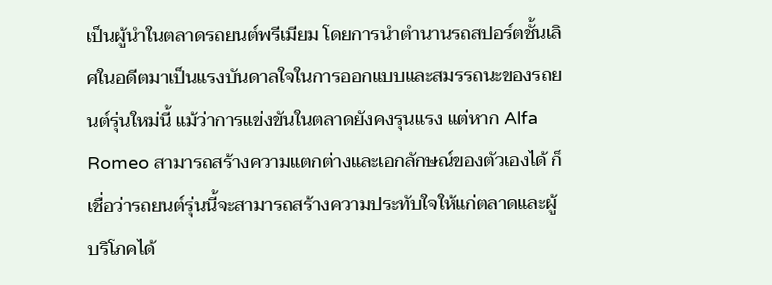เป็นผู้นำในตลาดรถยนต์พรีเมียม โดยการนำตำนานรถสปอร์ตชั้นเลิศในอดีตมาเป็นแรงบันดาลใจในการออกแบบและสมรรถนะของรถยนต์รุ่นใหม่นี้ แม้ว่าการแข่งขันในตลาดยังคงรุนแรง แต่หาก Alfa Romeo สามารถสร้างความแตกต่างและเอกลักษณ์ของตัวเองได้ ก็เชื่อว่ารถยนต์รุ่นนี้จะสามารถสร้างความประทับใจให้แก่ตลาดและผู้บริโภคได้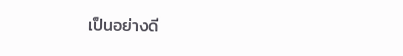เป็นอย่างดี